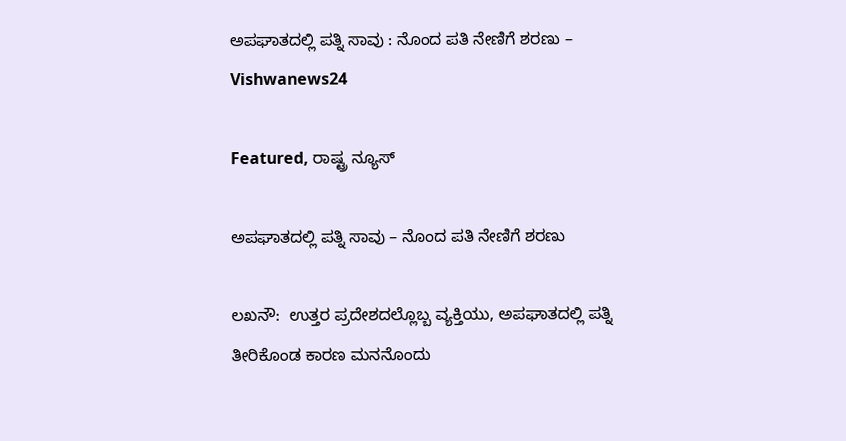ಅಪಘಾತದಲ್ಲಿ ಪತ್ನಿ ಸಾವು : ನೊಂದ ಪತಿ ನೇಣಿಗೆ ಶರಣು – Vishwanews24

Featured, ರಾಷ್ಟ್ರ ನ್ಯೂಸ್

ಅಪಘಾತದಲ್ಲಿ ಪತ್ನಿ ಸಾವು – ನೊಂದ ಪತಿ ನೇಣಿಗೆ ಶರಣು

ಲಖನೌ:  ಉತ್ತರ ಪ್ರದೇಶದಲ್ಲೊಬ್ಬ ವ್ಯಕ್ತಿಯು, ಅಪಘಾತದಲ್ಲಿ ಪತ್ನಿ ತೀರಿಕೊಂಡ ಕಾರಣ ಮನನೊಂದು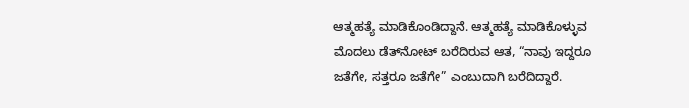ಆತ್ಮಹತ್ಯೆ ಮಾಡಿಕೊಂಡಿದ್ದಾನೆ. ಆತ್ಮಹತ್ಯೆ ಮಾಡಿಕೊಳ್ಳುವ ಮೊದಲು ಡೆತ್‌ನೋಟ್‌ ಬರೆದಿರುವ ಆತ, “ನಾವು ಇದ್ದರೂ ಜತೆಗೇ, ಸತ್ತರೂ ಜತೆಗೇ” ಎಂಬುದಾಗಿ ಬರೆದಿದ್ದಾರೆ.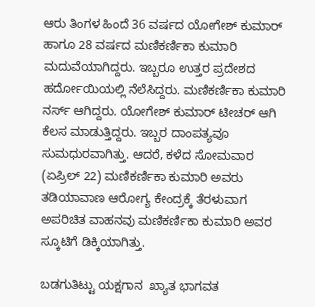ಆರು ತಿಂಗಳ ಹಿಂದೆ 36 ವರ್ಷದ ಯೋಗೇಶ್‌ ಕುಮಾರ್‌ ಹಾಗೂ 28 ವರ್ಷದ ಮಣಿಕರ್ಣಿಕಾ ಕುಮಾರಿ ಮದುವೆಯಾಗಿದ್ದರು. ಇಬ್ಬರೂ ಉತ್ತರ ಪ್ರದೇಶದ ಹರ್ದೋಯಿಯಲ್ಲಿ ನೆಲೆಸಿದ್ದರು. ಮಣಿಕರ್ಣಿಕಾ ಕುಮಾರಿ ನರ್ಸ್‌ ಆಗಿದ್ದರು. ಯೋಗೇಶ್‌ ಕುಮಾರ್‌ ಟೀಚರ್‌ ಆಗಿ ಕೆಲಸ ಮಾಡುತ್ತಿದ್ದರು. ಇಬ್ಬರ ದಾಂಪತ್ಯವೂ ಸುಮಧುರವಾಗಿತ್ತು. ಆದರೆ, ಕಳೆದ ಸೋಮವಾರ (ಏಪ್ರಿಲ್‌ 22) ಮಣಿಕರ್ಣಿಕಾ ಕುಮಾರಿ ಅವರು ತಡಿಯಾವಾಣ ಆರೋಗ್ಯ ಕೇಂದ್ರಕ್ಕೆ ತೆರಳುವಾಗ ಅಪರಿಚಿತ ವಾಹನವು ಮಣಿಕರ್ಣಿಕಾ ಕುಮಾರಿ ಅವರ ಸ್ಕೂಟಿಗೆ ಡಿಕ್ಕಿಯಾಗಿತ್ತು.

ಬಡಗುತಿಟ್ಟು ಯಕ್ಷಗಾನ  ಖ್ಯಾತ ಭಾಗವತ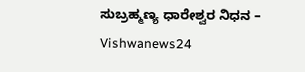ಸುಬ್ರಹ್ಮಣ್ಯ ಧಾರೇಶ್ವರ ನಿಧನ – Vishwanews24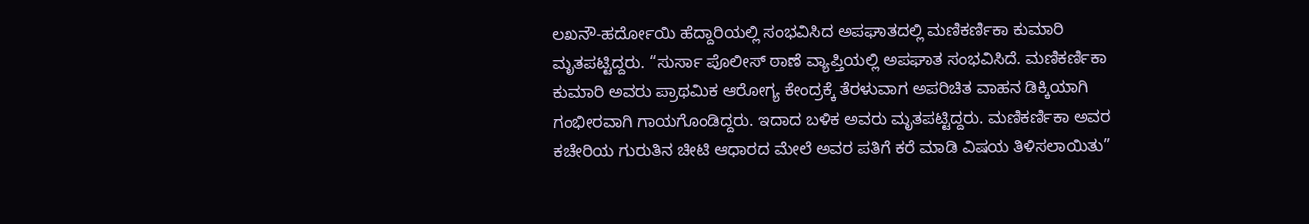ಲಖನೌ-ಹರ್ದೋಯಿ ಹೆದ್ದಾರಿಯಲ್ಲಿ ಸಂಭವಿಸಿದ ಅಪಘಾತದಲ್ಲಿ ಮಣಿಕರ್ಣಿಕಾ ಕುಮಾರಿ ಮೃತಪಟ್ಟಿದ್ದರು. “ಸುರ್ಸಾ ಪೊಲೀಸ್‌ ಠಾಣೆ ವ್ಯಾಪ್ತಿಯಲ್ಲಿ ಅಪಘಾತ ಸಂಭವಿಸಿದೆ. ಮಣಿಕರ್ಣಿಕಾ ಕುಮಾರಿ ಅವರು ಪ್ರಾಥಮಿಕ ಆರೋಗ್ಯ ಕೇಂದ್ರಕ್ಕೆ ತೆರಳುವಾಗ ಅಪರಿಚಿತ ವಾಹನ ಡಿಕ್ಕಿಯಾಗಿ ಗಂಭೀರವಾಗಿ ಗಾಯಗೊಂಡಿದ್ದರು. ಇದಾದ ಬಳಿಕ ಅವರು ಮೃತಪಟ್ಟಿದ್ದರು. ಮಣಿಕರ್ಣಿಕಾ ಅವರ ಕಚೇರಿಯ ಗುರುತಿನ ಚೀಟಿ ಆಧಾರದ ಮೇಲೆ ಅವರ ಪತಿಗೆ ಕರೆ ಮಾಡಿ ವಿಷಯ ತಿಳಿಸಲಾಯಿತು”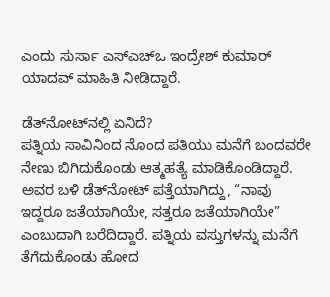ಎಂದು ಸುರ್ಸಾ ಎಸ್‌ಎಚ್‌ಒ ಇಂದ್ರೇಶ್‌ ಕುಮಾರ್‌ ಯಾದವ್‌ ಮಾಹಿತಿ ನೀಡಿದ್ದಾರೆ.

ಡೆತ್‌ನೋಟ್‌ನಲ್ಲಿ ಏನಿದೆ?
ಪತ್ನಿಯ ಸಾವಿನಿಂದ ನೊಂದ ಪತಿಯು ಮನೆಗೆ ಬಂದವರೇ ನೇಣು ಬಿಗಿದುಕೊಂಡು ಆತ್ಮಹತ್ಯೆ ಮಾಡಿಕೊಂಡಿದ್ದಾರೆ. ಅವರ ಬಳಿ ಡೆತ್‌ನೋಟ್‌ ಪತ್ತೆಯಾಗಿದ್ದು, “ನಾವು ಇದ್ದರೂ ಜತೆಯಾಗಿಯೇ, ಸತ್ತರೂ ಜತೆಯಾಗಿಯೇ” ಎಂಬುದಾಗಿ ಬರೆದಿದ್ದಾರೆ. ಪತ್ನಿಯ ವಸ್ತುಗಳನ್ನು ಮನೆಗೆ ತೆಗೆದುಕೊಂಡು ಹೋದ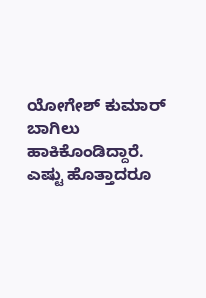ಯೋಗೇಶ್‌ ಕುಮಾರ್‌ ಬಾಗಿಲು ಹಾಕಿಕೊಂಡಿದ್ದಾರೆ. ಎಷ್ಟು ಹೊತ್ತಾದರೂ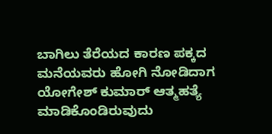ಬಾಗಿಲು ತೆರೆಯದ ಕಾರಣ ಪಕ್ಕದ ಮನೆಯವರು ಹೋಗಿ ನೋಡಿದಾಗ ಯೋಗೇಶ್‌ ಕುಮಾರ್‌ ಆತ್ಮಹತ್ಯೆ ಮಾಡಿಕೊಂಡಿರುವುದು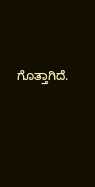ಗೊತ್ತಾಗಿದೆ.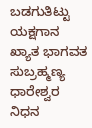ಬಡಗುತಿಟ್ಟು ಯಕ್ಷಗಾನ  ಖ್ಯಾತ ಭಾಗವತ ಸುಬ್ರಹ್ಮಣ್ಯ ಧಾರೇಶ್ವರ ನಿಧನ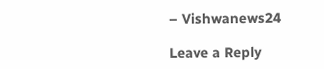– Vishwanews24

Leave a Reply